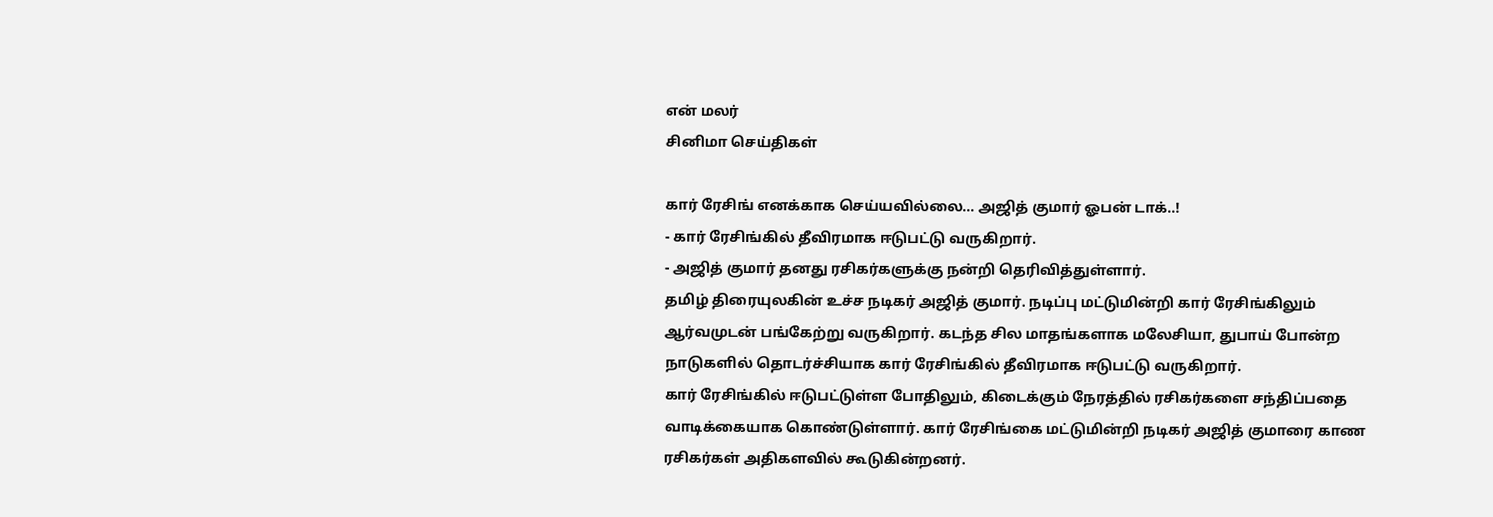என் மலர்
சினிமா செய்திகள்

கார் ரேசிங் எனக்காக செய்யவில்லை... அஜித் குமார் ஓபன் டாக்..!
- கார் ரேசிங்கில் தீவிரமாக ஈடுபட்டு வருகிறார்.
- அஜித் குமார் தனது ரசிகர்களுக்கு நன்றி தெரிவித்துள்ளார்.
தமிழ் திரையுலகின் உச்ச நடிகர் அஜித் குமார். நடிப்பு மட்டுமின்றி கார் ரேசிங்கிலும் ஆர்வமுடன் பங்கேற்று வருகிறார். கடந்த சில மாதங்களாக மலேசியா, துபாய் போன்ற நாடுகளில் தொடர்ச்சியாக கார் ரேசிங்கில் தீவிரமாக ஈடுபட்டு வருகிறார்.
கார் ரேசிங்கில் ஈடுபட்டுள்ள போதிலும், கிடைக்கும் நேரத்தில் ரசிகர்களை சந்திப்பதை வாடிக்கையாக கொண்டுள்ளார். கார் ரேசிங்கை மட்டுமின்றி நடிகர் அஜித் குமாரை காண ரசிகர்கள் அதிகளவில் கூடுகின்றனர்.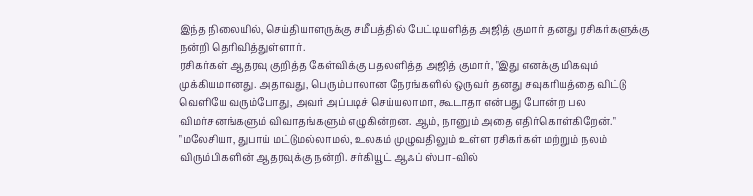இந்த நிலையில், செய்தியாளருக்கு சமீபத்தில் பேட்டியளித்த அஜித் குமார் தனது ரசிகர்களுக்கு நன்றி தெரிவித்துள்ளார்.
ரசிகர்கள் ஆதரவு குறித்த கேள்விக்கு பதலளித்த அஜித் குமார், "இது எனக்கு மிகவும் முக்கியமானது. அதாவது, பெரும்பாலான நேரங்களில் ஒருவர் தனது சவுகரியத்தை விட்டு வெளியே வரும்போது, அவர் அப்படிச் செய்யலாமா, கூடாதா என்பது போன்ற பல விமர்சனங்களும் விவாதங்களும் எழுகின்றன. ஆம், நானும் அதை எதிர்கொள்கிறேன்."
"மலேசியா, துபாய் மட்டுமல்லாமல், உலகம் முழுவதிலும் உள்ள ரசிகர்கள் மற்றும் நலம் விரும்பிகளின் ஆதரவுக்கு நன்றி. சர்கியூட் ஆஃப் ஸ்பா-வில்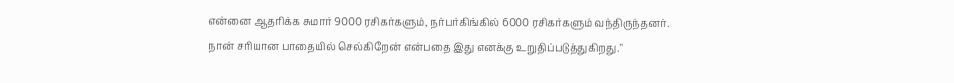என்னை ஆதரிக்க சுமார் 9000 ரசிகர்களும், நர்பர்கிங்கில் 6000 ரசிகர்களும் வந்திருந்தனர். நான் சரியான பாதையில் செல்கிறேன் என்பதை இது எனக்கு உறுதிப்படுத்துகிறது."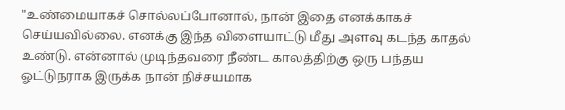"உண்மையாகச் சொல்லப்போனால், நான் இதை எனக்காகச் செய்யவில்லை. எனக்கு இந்த விளையாட்டு மீது அளவு கடந்த காதல் உண்டு. என்னால் முடிந்தவரை நீண்ட காலத்திற்கு ஒரு பந்தய ஓட்டுநராக இருக்க நான் நிச்சயமாக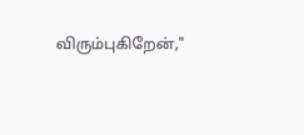விரும்புகிறேன்,"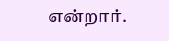என்றார்.